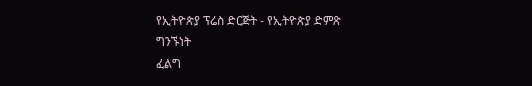የኢትዮጵያ ፕሬስ ድርጅት - የኢትዮጵያ ድምጽ
ግንኙነት
ፈልግ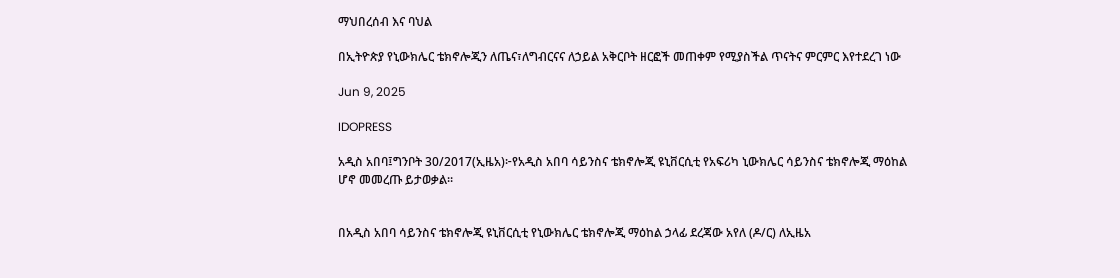ማህበረሰብ እና ባህል

በኢትዮጵያ የኒውክሌር ቴክኖሎጂን ለጤና፣ለግብርናና ለኃይል አቅርቦት ዘርፎች መጠቀም የሚያስችል ጥናትና ምርምር እየተደረገ ነው

Jun 9, 2025

IDOPRESS

አዲስ አበባ፤ግንቦት 30/2017(ኢዜአ)፦የአዲስ አበባ ሳይንስና ቴክኖሎጂ ዩኒቨርሲቲ የአፍሪካ ኒውክሌር ሳይንስና ቴክኖሎጂ ማዕከል ሆኖ መመረጡ ይታወቃል።


በአዲስ አበባ ሳይንስና ቴክኖሎጂ ዩኒቨርሲቲ የኒውክሌር ቴክኖሎጂ ማዕከል ኃላፊ ደረጃው አየለ (ዶ/ር) ለኢዜአ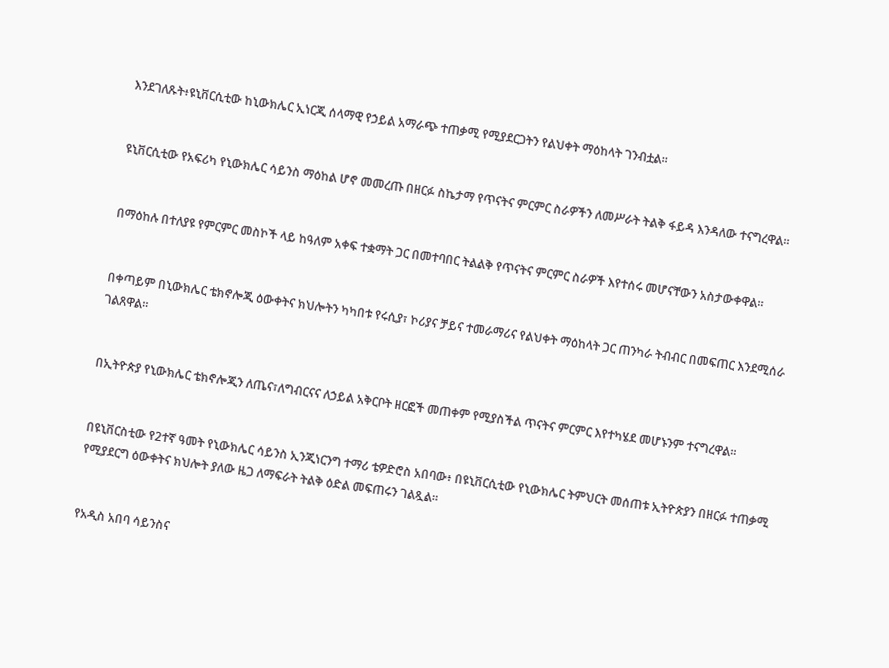እንደገለጹት፥ዩኒቨርሲቲው ከኒውክሌር ኢነርጂ ሰላማዊ የኃይል አማራጭ ተጠቃሚ የሚያደርጋትን የልህቀት ማዕከላት ገንብቷል፡፡


ዩኒቨርሲቲው የአፍሪካ የኒውክሌር ሳይንስ ማዕከል ሆኖ መመረጡ በዘርፉ ስኬታማ የጥናትና ምርምር ስራዎችን ለመሥራት ትልቅ ፋይዳ እንዳለው ተናግረዋል።


በማዕከሉ በተለያዩ የምርምር መስኮች ላይ ከዓለም አቀፍ ተቋማት ጋር በመተባበር ትልልቅ የጥናትና ምርምር ስራዎች እየተሰሩ መሆናቸውን አስታውቀዋል።


በቀጣይም በኒውክሌር ቴክኖሎጂ ዕውቀትና ክህሎትን ካካበቱ የሩሲያ፣ ኮሪያና ቻይና ተመራማሪና የልህቀት ማዕከላት ጋር ጠንካራ ትብብር በመፍጠር እንደሚሰራ ገልጸዋል።


በኢትዮጵያ የኒውክሌር ቴክኖሎጂን ለጤና፣ለግብርናና ለኃይል አቅርቦት ዘርፎች መጠቀም የሚያስችል ጥናትና ምርምር እየተካሄደ መሆኑንም ተናግረዋል፡፡


በዩኒቨርስቲው የ2ተኛ ዓመት የኒውክሌር ሳይንስ ኢንጂነርንግ ተማሪ ቴዎድሮስ አበባው፥ በዩኒቨርሲቲው የኒውክሌር ትምህርት መሰጠቱ ኢትዮጵያን በዘርፉ ተጠቃሚ የሚያደርግ ዕውቀትና ክህሎት ያለው ዜጋ ለማፍራት ትልቅ ዕድል መፍጠሩን ገልጿል።


የአዲስ አበባ ሳይንስና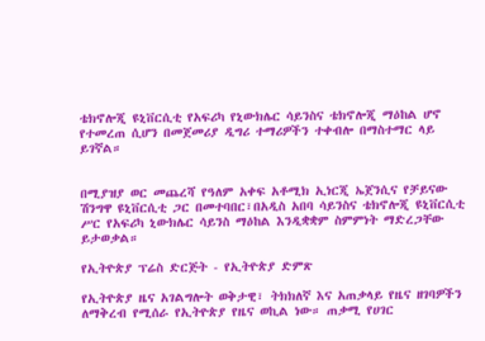ቴክኖሎጂ ዩኒቨርሲቲ የአፍሪካ የኒውክሌር ሳይንስና ቴክኖሎጂ ማዕከል ሆኖ የተመረጠ ሲሆን በመጀመሪያ ዲግሪ ተማሪዎችን ተቀብሎ በማስተማር ላይ ይገኛል።


በሚያዝያ ወር መጨረሻ የዓለም አቀፍ አቶሚክ ኢነርጂ ኤጀንሲና የቻይናው ሽንግዋ ዩኒቨርሲቲ ጋር በመተባበር፣በአዲስ አበባ ሳይንስና ቴክኖሎጂ ዩኒቨርሲቲ ሥር የአፍሪካ ኒውክሌር ሳይንስ ማዕከል እንዲቋቋም ስምምነት ማድረጋቸው ይታወቃል።

የኢትዮጵያ ፕሬስ ድርጅት - የኢትዮጵያ ድምጽ

የኢትዮጵያ ዜና አገልግሎት ወቅታዊ፣ ትክክለኛ እና አጠቃላይ የዜና ዘገባዎችን ለማቅረብ የሚሰራ የኢትዮጵያ የዜና ወኪል ነው። ጠቃሚ የሀገር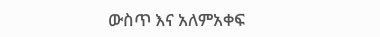ውስጥ እና አለምአቀፍ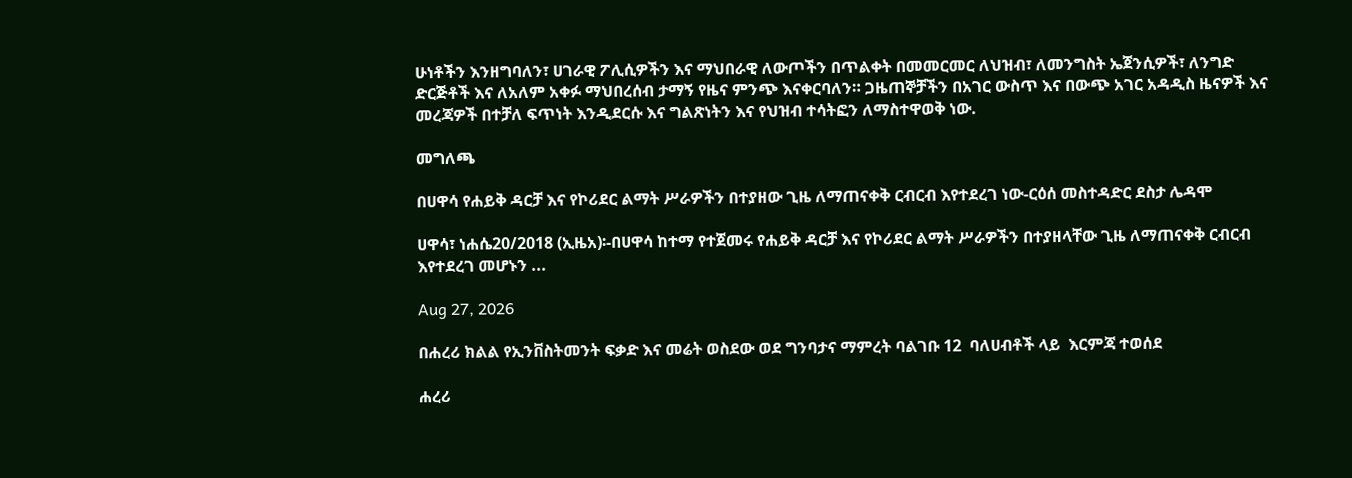ሁነቶችን እንዘግባለን፣ ሀገራዊ ፖሊሲዎችን እና ማህበራዊ ለውጦችን በጥልቀት በመመርመር ለህዝብ፣ ለመንግስት ኤጀንሲዎች፣ ለንግድ ድርጅቶች እና ለአለም አቀፉ ማህበረሰብ ታማኝ የዜና ምንጭ እናቀርባለን። ጋዜጠኞቻችን በአገር ውስጥ እና በውጭ አገር አዳዲስ ዜናዎች እና መረጃዎች በተቻለ ፍጥነት እንዲደርሱ እና ግልጽነትን እና የህዝብ ተሳትፎን ለማስተዋወቅ ነው.

መግለጫ

በሀዋሳ የሐይቅ ዳርቻ እና የኮሪደር ልማት ሥራዎችን በተያዘው ጊዜ ለማጠናቀቅ ርብርብ እየተደረገ ነው-ርዕሰ መስተዳድር ደስታ ሌዳሞ

ሀዋሳ፣ ነሐሴ20/2018 (ኢዜአ)፡-በሀዋሳ ከተማ የተጀመሩ የሐይቅ ዳርቻ እና የኮሪደር ልማት ሥራዎችን በተያዘላቸው ጊዜ ለማጠናቀቅ ርብርብ እየተደረገ መሆኑን ...

Aug 27, 2026

በሐረሪ ክልል የኢንቨስትመንት ፍቃድ እና መሬት ወስደው ወደ ግንባታና ማምረት ባልገቡ 12  ባለሀብቶች ላይ  እርምጃ ተወሰደ

ሐረሪ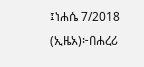፤ነሐሴ 7/2018 (ኢዜአ)፦በሐረሪ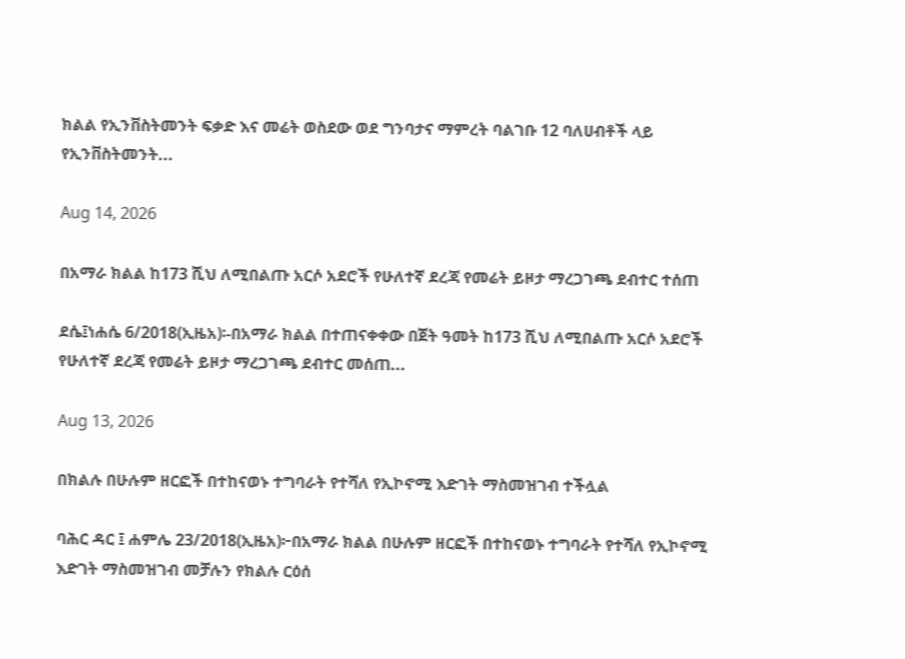ክልል የኢንቨስትመንት ፍቃድ እና መሬት ወስደው ወደ ግንባታና ማምረት ባልገቡ 12 ባለሀብቶች ላይ የኢንቨስትመንት...

Aug 14, 2026

በአማራ ክልል ከ173 ሺህ ለሚበልጡ አርሶ አደሮች የሁለተኛ ደረጃ የመሬት ይዞታ ማረጋገጫ ደብተር ተሰጠ

ደሴ፤ነሐሴ 6/2018(ኢዜአ)፡-በአማራ ክልል በተጠናቀቀው በጀት ዓመት ከ173 ሺህ ለሚበልጡ አርሶ አደሮች የሁለተኛ ደረጃ የመሬት ይዞታ ማረጋገጫ ደብተር መሰጠ...

Aug 13, 2026

በክልሉ በሁሉም ዘርፎች በተከናወኑ ተግባራት የተሻለ የኢኮኖሚ እድገት ማስመዝገብ ተችሏል

ባሕር ዳር ፤ ሐምሌ 23/2018(ኢዜአ)፦በአማራ ክልል በሁሉም ዘርፎች በተከናወኑ ተግባራት የተሻለ የኢኮኖሚ እድገት ማስመዝገብ መቻሉን የክልሉ ርዕሰ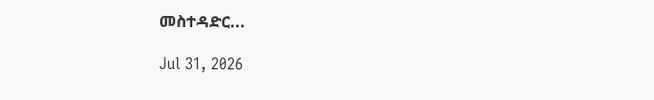መስተዳድር...

Jul 31, 2026